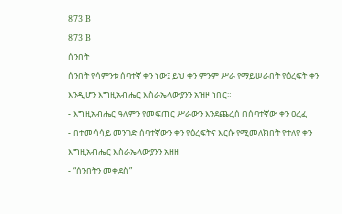873 B
873 B
ሰንበት
ሰንበት የሳምንቱ ሰባተኛ ቀን ነው፤ ይህ ቀን ምንም ሥራ የማይሠራበት የዕረፍት ቀን እንዲሆን እግዚአብሔር እስራኤላውያንን አዝዞ ነበር።
- እግዚአብሔር ዓለምን የመፍጠር ሥራውን እንደጨረሰ በሰባተኛው ቀን ዐረፈ
- በተመሳሳይ መንገድ ሰባተኛውን ቀን የዕረፍትና እርሱ የሚመለክበት የተለየ ቀን እግዚአብሔር እስራኤላውያንን አዘዘ
- “ሰንበትን መቀደስ”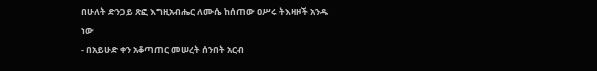በሁለት ድንጋይ ጽፎ እግዚአብሔር ለሙሴ ከሰጠው ዐሥሩ ትእዛዞች አንዱ ነው
- በአይሁድ ቀን አቆጣጠር መሠረት ሰንበት አርብ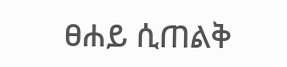ፀሐይ ሲጠልቅ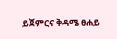ይጀምርና ቅዳሜ ፀሐይ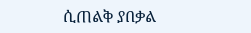ሲጠልቅ ያበቃል